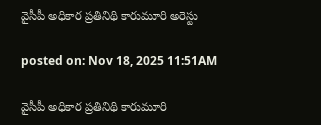వైసీపీ అధికార ప్రతినిథి కారుమూరి అరెస్టు

posted on: Nov 18, 2025 11:51AM

వైసీపీ అధికార ప్రతినిథి కారుమూరి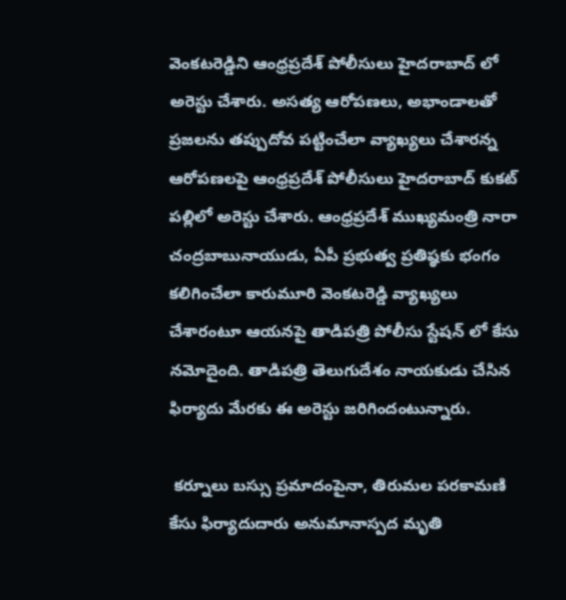వెంకటరెడ్డిని ఆంధ్రప్రదేశ్ పోలీసులు హైదరాబాద్ లో అరెస్టు చేశారు. అసత్య ఆరోపణలు, అభాండాలతో ప్రజలను తప్పుదోవ పట్టించేలా వ్యాఖ్యలు చేశారన్న ఆరోపణలపై ఆంధ్రప్రదేశ్ పోలీసులు హైదరాబాద్ కుకట్ పల్లిలో అరెస్టు చేశారు. ఆంధ్రప్రదేశ్ ముఖ్యమంత్రి నారా చంద్రబాబునాయుడు, ఏపీ ప్రభుత్వ ప్రతిష్ఠకు భంగం కలిగించేలా కారుమూరి వెంకటరెడ్డి వ్యాఖ్యలు చేశారంటూ ఆయనపై తాడిపత్రి పోలీసు స్టేషన్ లో కేసు నమోదైంది. తాడిపత్రి తెలుగుదేశం నాయకుడు చేసిన ఫిర్యాదు మేరకు ఈ అరెస్టు జరిగిందంటున్నారు.

 కర్నూలు బస్సు ప్రమాదంపైనా, తిరుమల పరకామణి కేసు ఫిర్యాదుదారు అనుమానాస్పద మృతి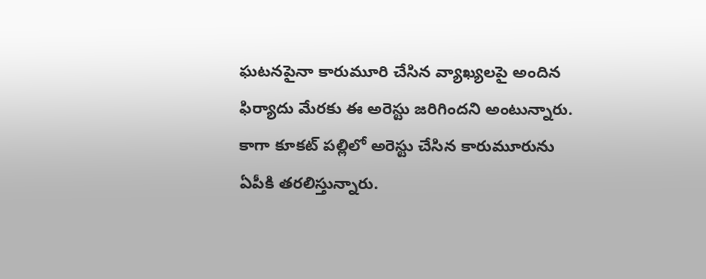ఘటనపైనా కారుమూరి చేసిన వ్యాఖ్యలపై అందిన ఫిర్యాదు మేరకు ఈ అరెస్టు జరిగిందని అంటున్నారు. కాగా కూకట్ పల్లిలో అరెస్టు చేసిన కారుమూరును ఏపీకి తరలిస్తున్నారు.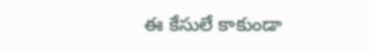ఈ కేసులే కాకుండా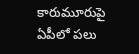కారుమూరుపై ఏపీలో పలు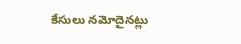కేసులు నమోదైనట్లు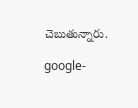చెబుతున్నారు.

google-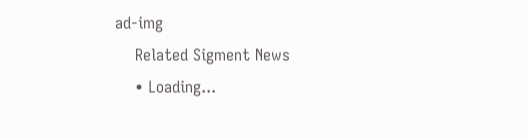ad-img
    Related Sigment News
    • Loading...